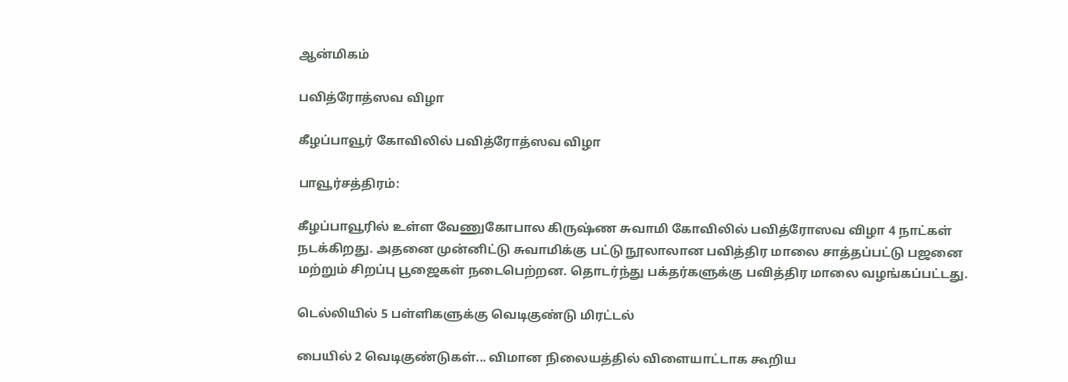ஆன்மிகம்

பவித்ரோத்ஸவ விழா

கீழப்பாவூர் கோவிலில் பவித்ரோத்ஸவ விழா

பாவூர்சத்திரம்:

கீழப்பாவூரில் உள்ள வேணுகோபால கிருஷ்ண சுவாமி கோவிலில் பவித்ரோஸவ விழா 4 நாட்கள் நடக்கிறது. அதனை முன்னிட்டு சுவாமிக்கு பட்டு நூலாலான பவித்திர மாலை சாத்தப்பட்டு பஜனை மற்றும் சிறப்பு பூஜைகள் நடைபெற்றன. தொடர்ந்து பக்தர்களுக்கு பவித்திர மாலை வழங்கப்பட்டது.

டெல்லியில் 5 பள்ளிகளுக்கு வெடிகுண்டு மிரட்டல்

பையில் 2 வெடிகுண்டுகள்... விமான நிலையத்தில் விளையாட்டாக கூறிய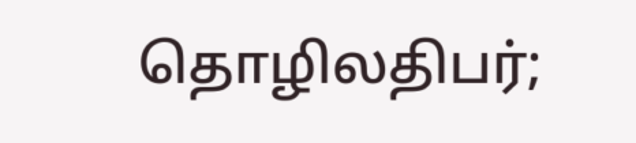தொழிலதிபர்;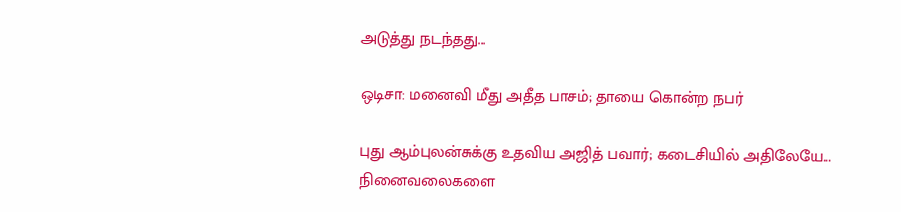அடுத்து நடந்தது...

ஒடிசா: மனைவி மீது அதீத பாசம்; தாயை கொன்ற நபர்

புது ஆம்புலன்சுக்கு உதவிய அஜித் பவார்; கடைசியில் அதிலேயே... நினைவலைகளை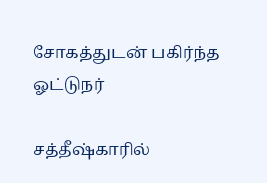சோகத்துடன் பகிர்ந்த ஓட்டுநர்

சத்தீஷ்காரில்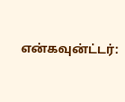என்கவுன்ட்டர்: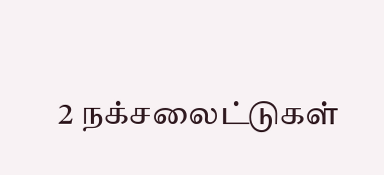2 நக்சலைட்டுகள்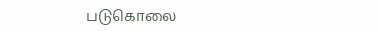படுகொலை